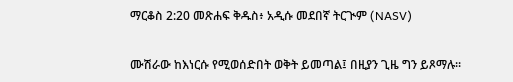ማርቆስ 2:20 መጽሐፍ ቅዱስ፥ አዲሱ መደበኛ ትርጒም (NASV)

ሙሽራው ከእነርሱ የሚወሰድበት ወቅት ይመጣል፤ በዚያን ጊዜ ግን ይጾማሉ።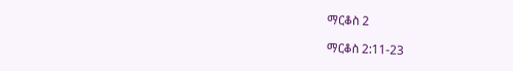ማርቆስ 2

ማርቆስ 2:11-23